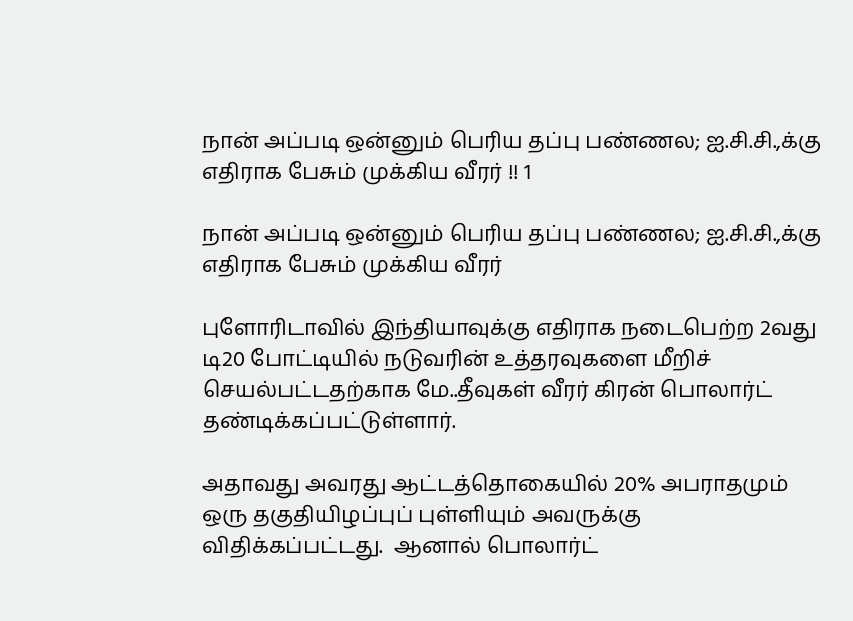நான் அப்படி ஒன்னும் பெரிய தப்பு பண்ணல; ஐ.சி.சி.,க்கு எதிராக பேசும் முக்கிய வீரர் !! 1

நான் அப்படி ஒன்னும் பெரிய தப்பு பண்ணல; ஐ.சி.சி.,க்கு எதிராக பேசும் முக்கிய வீரர்

புளோரிடாவில் இந்தியாவுக்கு எதிராக நடைபெற்ற 2வது டி20 போட்டியில் நடுவரின் உத்தரவுகளை மீறிச் செயல்பட்டதற்காக மே..தீவுகள் வீரர் கிரன் பொலார்ட் தண்டிக்கப்பட்டுள்ளார்.

அதாவது அவரது ஆட்டத்தொகையில் 20% அபராதமும் ஒரு தகுதியிழப்புப் புள்ளியும் அவருக்கு விதிக்கப்பட்டது.  ஆனால் பொலார்ட்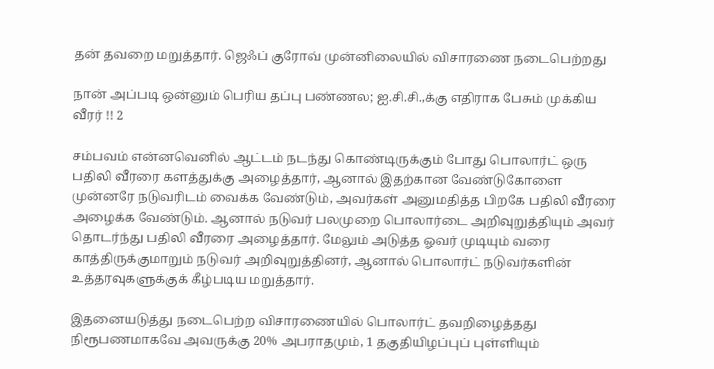தன் தவறை மறுத்தார். ஜெஃப் குரோவ் முன்னிலையில் விசாரணை நடைபெற்றது

நான் அப்படி ஒன்னும் பெரிய தப்பு பண்ணல; ஐ.சி.சி.,க்கு எதிராக பேசும் முக்கிய வீரர் !! 2

சம்பவம் என்னவெனில் ஆட்டம் நடந்து கொண்டிருக்கும் போது பொலார்ட் ஒரு பதிலி வீரரை களத்துக்கு அழைத்தார், ஆனால் இதற்கான வேண்டுகோளை முன்னரே நடுவரிடம் வைக்க வேண்டும், அவர்கள் அனுமதித்த பிறகே பதிலி வீரரை அழைக்க வேண்டும். ஆனால் நடுவர் பலமுறை பொலார்டை அறிவுறுத்தியும் அவர் தொடர்ந்து பதிலி வீரரை அழைத்தார். மேலும் அடுத்த ஓவர் முடியும் வரை காத்திருக்குமாறும் நடுவர் அறிவுறுத்தினர், ஆனால் பொலார்ட் நடுவர்களின் உத்தரவுகளுக்குக் கீழ்படிய மறுத்தார்.

இதனையடுத்து நடைபெற்ற விசாரணையில் பொலார்ட் தவறிழைத்தது நிரூபணமாகவே அவருக்கு 20% அபராதமும், 1 தகுதியிழப்புப் புள்ளியும்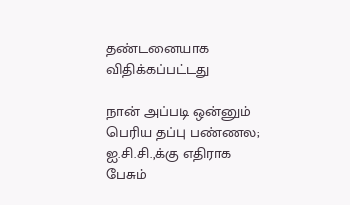தண்டனையாக விதிக்கப்பட்டது

நான் அப்படி ஒன்னும் பெரிய தப்பு பண்ணல; ஐ.சி.சி.,க்கு எதிராக பேசும்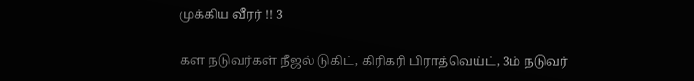முக்கிய வீரர் !! 3

கள நடுவர்கள் நீஜல் டுகிட், கிரிகரி பிராத்வெய்ட், 3ம் நடுவர்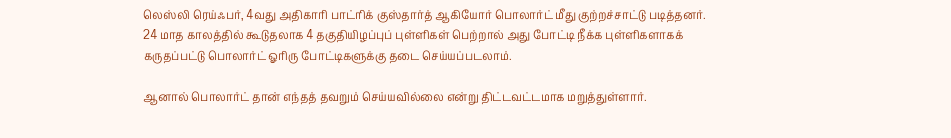லெஸ்லி ரெய்ஃபர், 4வது அதிகாரி பாட்ரிக் குஸ்தார்த் ஆகியோர் பொலார்ட் மீது குற்றச்சாட்டு படித்தனர். 24 மாத காலத்தில் கூடுதலாக 4 தகுதியிழப்புப் புள்ளிகள் பெற்றால் அது போட்டி நீக்க புள்ளிகளாகக் கருதப்பட்டு பொலார்ட் ஓரிரு போட்டிகளுக்கு தடை செய்யப்படலாம்.

ஆனால் பொலார்ட் தான் எந்தத் தவறும் செய்யவில்லை என்று திட்டவட்டமாக மறுத்துள்ளார்.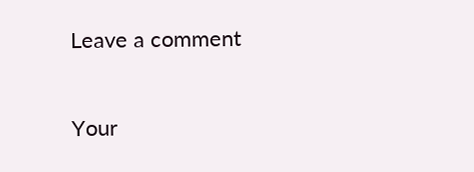Leave a comment

Your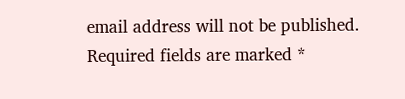email address will not be published. Required fields are marked *